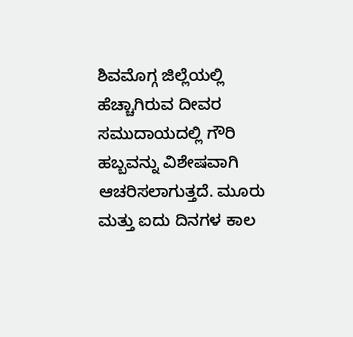ಶಿವಮೊಗ್ಗ ಜಿಲ್ಲೆಯಲ್ಲಿ ಹೆಚ್ಚಾಗಿರುವ ದೀವರ ಸಮುದಾಯದಲ್ಲಿ ಗೌರಿ ಹಬ್ಬವನ್ನು ವಿಶೇಷವಾಗಿ ಆಚರಿಸಲಾಗುತ್ತದೆ. ಮೂರು ಮತ್ತು ಐದು ದಿನಗಳ ಕಾಲ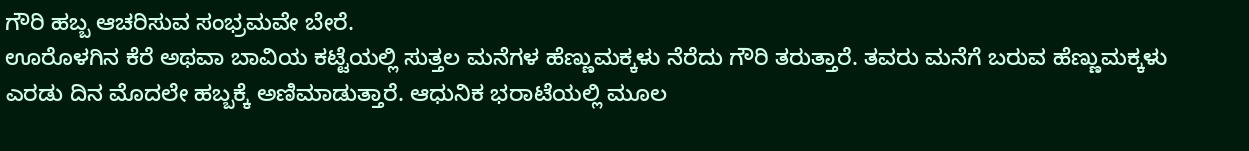ಗೌರಿ ಹಬ್ಬ ಆಚರಿಸುವ ಸಂಭ್ರಮವೇ ಬೇರೆ.
ಊರೊಳಗಿನ ಕೆರೆ ಅಥವಾ ಬಾವಿಯ ಕಟ್ಟೆಯಲ್ಲಿ ಸುತ್ತಲ ಮನೆಗಳ ಹೆಣ್ಣುಮಕ್ಕಳು ನೆರೆದು ಗೌರಿ ತರುತ್ತಾರೆ. ತವರು ಮನೆಗೆ ಬರುವ ಹೆಣ್ಣುಮಕ್ಕಳು ಎರಡು ದಿನ ಮೊದಲೇ ಹಬ್ಬಕ್ಕೆ ಅಣಿಮಾಡುತ್ತಾರೆ. ಆಧುನಿಕ ಭರಾಟೆಯಲ್ಲಿ ಮೂಲ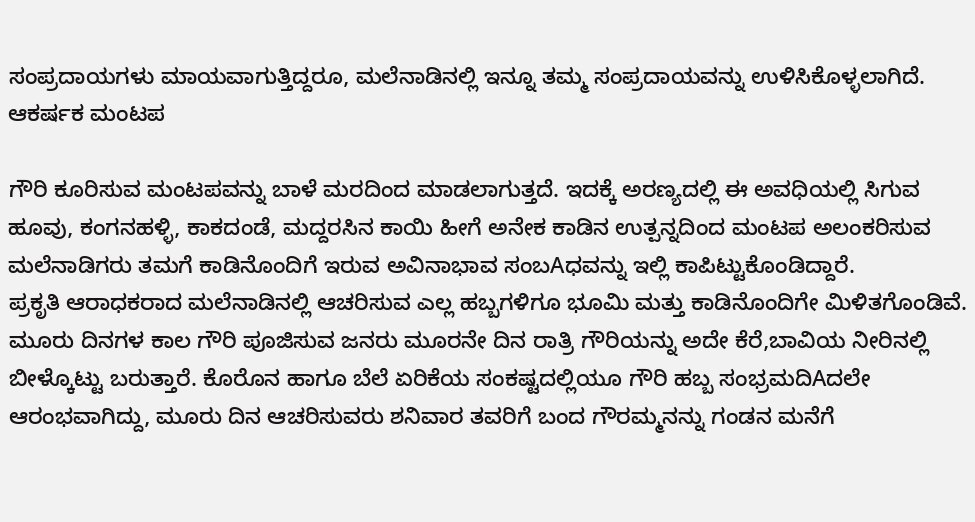ಸಂಪ್ರದಾಯಗಳು ಮಾಯವಾಗುತ್ತಿದ್ದರೂ, ಮಲೆನಾಡಿನಲ್ಲಿ ಇನ್ನೂ ತಮ್ಮ ಸಂಪ್ರದಾಯವನ್ನು ಉಳಿಸಿಕೊಳ್ಳಲಾಗಿದೆ.
ಆಕರ್ಷಕ ಮಂಟಪ

ಗೌರಿ ಕೂರಿಸುವ ಮಂಟಪವನ್ನು ಬಾಳೆ ಮರದಿಂದ ಮಾಡಲಾಗುತ್ತದೆ. ಇದಕ್ಕೆ ಅರಣ್ಯದಲ್ಲಿ ಈ ಅವಧಿಯಲ್ಲಿ ಸಿಗುವ ಹೂವು, ಕಂಗನಹಳ್ಳಿ, ಕಾಕದಂಡೆ, ಮದ್ದರಸಿನ ಕಾಯಿ ಹೀಗೆ ಅನೇಕ ಕಾಡಿನ ಉತ್ಪನ್ನದಿಂದ ಮಂಟಪ ಅಲಂಕರಿಸುವ ಮಲೆನಾಡಿಗರು ತಮಗೆ ಕಾಡಿನೊಂದಿಗೆ ಇರುವ ಅವಿನಾಭಾವ ಸಂಬAಧವನ್ನು ಇಲ್ಲಿ ಕಾಪಿಟ್ಟುಕೊಂಡಿದ್ದಾರೆ.
ಪ್ರಕೃತಿ ಆರಾಧಕರಾದ ಮಲೆನಾಡಿನಲ್ಲಿ ಆಚರಿಸುವ ಎಲ್ಲ ಹಬ್ಬಗಳಿಗೂ ಭೂಮಿ ಮತ್ತು ಕಾಡಿನೊಂದಿಗೇ ಮಿಳಿತಗೊಂಡಿವೆ.
ಮೂರು ದಿನಗಳ ಕಾಲ ಗೌರಿ ಪೂಜಿಸುವ ಜನರು ಮೂರನೇ ದಿನ ರಾತ್ರಿ ಗೌರಿಯನ್ನು ಅದೇ ಕೆರೆ,ಬಾವಿಯ ನೀರಿನಲ್ಲಿ ಬೀಳ್ಕೊಟ್ಟು ಬರುತ್ತಾರೆ. ಕೊರೊನ ಹಾಗೂ ಬೆಲೆ ಏರಿಕೆಯ ಸಂಕಷ್ಟದಲ್ಲಿಯೂ ಗೌರಿ ಹಬ್ಬ ಸಂಭ್ರಮದಿAದಲೇ ಆರಂಭವಾಗಿದ್ದು, ಮೂರು ದಿನ ಆಚರಿಸುವರು ಶನಿವಾರ ತವರಿಗೆ ಬಂದ ಗೌರಮ್ಮನನ್ನು ಗಂಡನ ಮನೆಗೆ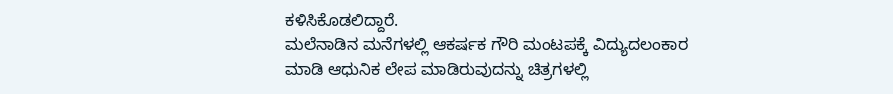ಕಳಿಸಿಕೊಡಲಿದ್ದಾರೆ.
ಮಲೆನಾಡಿನ ಮನೆಗಳಲ್ಲಿ ಆಕರ್ಷಕ ಗೌರಿ ಮಂಟಪಕ್ಕೆ ವಿದ್ಯುದಲಂಕಾರ ಮಾಡಿ ಆಧುನಿಕ ಲೇಪ ಮಾಡಿರುವುದನ್ನು ಚಿತ್ರಗಳಲ್ಲಿ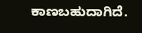ಕಾಣಬಹುದಾಗಿದೆ.